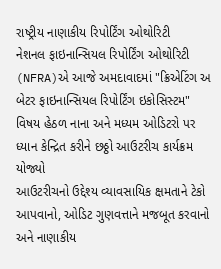રાષ્ટ્રીય નાણાકીય રિપોર્ટિંગ ઓથોરિટી
નેશનલ ફાઇનાન્સિયલ રિપોર્ટિંગ ઓથોરિટી (NFRA)એ આજે અમદાવાદમાં "ક્રિએટિંગ અ બેટર ફાઇનાન્સિયલ રિપોર્ટિંગ ઇકોસિસ્ટમ" વિષય હેઠળ નાના અને મધ્યમ ઓડિટરો પર ધ્યાન કેન્દ્રિત કરીને છઠ્ઠો આઉટરીચ કાર્યક્રમ યોજ્યો
આઉટરીચનો ઉદ્દેશ્ય વ્યાવસાયિક ક્ષમતાને ટેકો આપવાનો, ઓડિટ ગુણવત્તાને મજબૂત કરવાનો અને નાણાકીય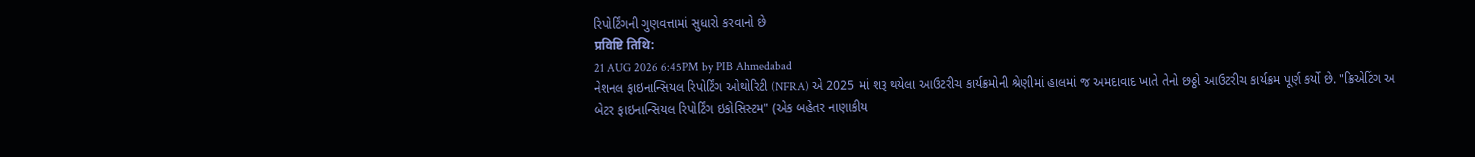રિપોર્ટિંગની ગુણવત્તામાં સુધારો કરવાનો છે
प्रविष्टि तिथि:
21 AUG 2026 6:45PM by PIB Ahmedabad
નેશનલ ફાઇનાન્સિયલ રિપોર્ટિંગ ઓથોરિટી (NFRA) એ 2025 માં શરૂ થયેલા આઉટરીચ કાર્યક્રમોની શ્રેણીમાં હાલમાં જ અમદાવાદ ખાતે તેનો છઠ્ઠો આઉટરીચ કાર્યક્રમ પૂર્ણ કર્યો છે. "ક્રિએટિંગ અ બેટર ફાઇનાન્સિયલ રિપોર્ટિંગ ઇકોસિસ્ટમ" (એક બહેતર નાણાકીય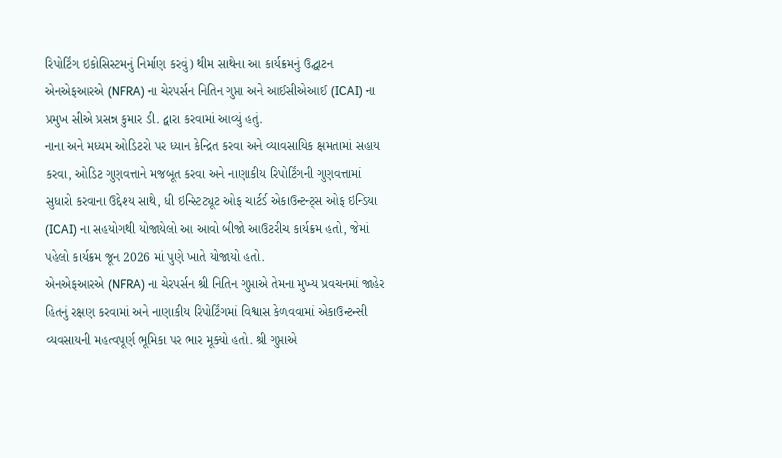રિપોર્ટિંગ ઇકોસિસ્ટમનું નિર્માણ કરવું) થીમ સાથેના આ કાર્યક્રમનું ઉદ્ઘાટન એનએફઆરએ (NFRA) ના ચેરપર્સન નિતિન ગુપ્તા અને આઈસીએઆઈ (ICAI) ના પ્રમુખ સીએ પ્રસન્ન કુમાર ડી. દ્વારા કરવામાં આવ્યું હતું.
નાના અને મધ્યમ ઓડિટરો પર ધ્યાન કેન્દ્રિત કરવા અને વ્યાવસાયિક ક્ષમતામાં સહાય કરવા, ઓડિટ ગુણવત્તાને મજબૂત કરવા અને નાણાકીય રિપોર્ટિંગની ગુણવત્તામાં સુધારો કરવાના ઉદ્દેશ્ય સાથે, ધી ઇન્સ્ટિટ્યૂટ ઓફ ચાર્ટર્ડ એકાઉન્ટન્ટ્સ ઓફ ઇન્ડિયા (ICAI) ના સહયોગથી યોજાયેલો આ આવો બીજો આઉટરીચ કાર્યક્રમ હતો, જેમાં પહેલો કાર્યક્રમ જૂન 2026 માં પુણે ખાતે યોજાયો હતો.
એનએફઆરએ (NFRA) ના ચેરપર્સન શ્રી નિતિન ગુપ્તાએ તેમના મુખ્ય પ્રવચનમાં જાહેર હિતનું રક્ષણ કરવામાં અને નાણાકીય રિપોર્ટિંગમાં વિશ્વાસ કેળવવામાં એકાઉન્ટન્સી વ્યવસાયની મહત્વપૂર્ણ ભૂમિકા પર ભાર મૂક્યો હતો. શ્રી ગુપ્તાએ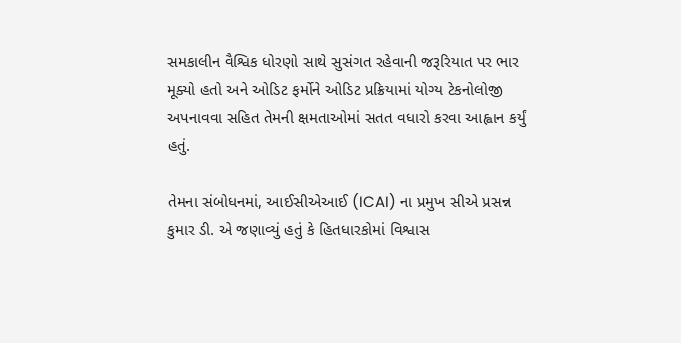સમકાલીન વૈશ્વિક ધોરણો સાથે સુસંગત રહેવાની જરૂરિયાત પર ભાર મૂક્યો હતો અને ઓડિટ ફર્મોને ઓડિટ પ્રક્રિયામાં યોગ્ય ટેકનોલોજી અપનાવવા સહિત તેમની ક્ષમતાઓમાં સતત વધારો કરવા આહ્વાન કર્યું હતું.

તેમના સંબોધનમાં, આઈસીએઆઈ (ICAI) ના પ્રમુખ સીએ પ્રસન્ન કુમાર ડી. એ જણાવ્યું હતું કે હિતધારકોમાં વિશ્વાસ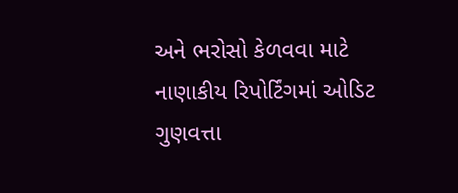અને ભરોસો કેળવવા માટે નાણાકીય રિપોર્ટિંગમાં ઓડિટ ગુણવત્તા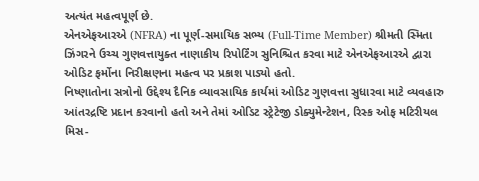અત્યંત મહત્વપૂર્ણ છે.
એનએફઆરએ (NFRA) ના પૂર્ણ-સમાયિક સભ્ય (Full-Time Member) શ્રીમતી સ્મિતા ઝિંગરને ઉચ્ચ ગુણવત્તાયુક્ત નાણાકીય રિપોર્ટિંગ સુનિશ્ચિત કરવા માટે એનએફઆરએ દ્વારા ઓડિટ ફર્મોના નિરીક્ષણના મહત્વ પર પ્રકાશ પાડ્યો હતો.
નિષ્ણાતોના સત્રોનો ઉદ્દેશ્ય દૈનિક વ્યાવસાયિક કાર્યમાં ઓડિટ ગુણવત્તા સુધારવા માટે વ્યવહારુ આંતરદ્રષ્ટિ પ્રદાન કરવાનો હતો અને તેમાં ઓડિટ સ્ટ્રેટેજી ડોક્યુમેન્ટેશન, રિસ્ક ઓફ મટિરીયલ મિસ-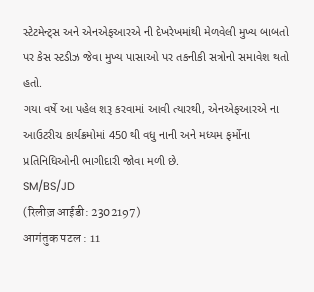સ્ટેટમેન્ટ્સ અને એનએફઆરએ ની દેખરેખમાંથી મેળવેલી મુખ્ય બાબતો પર કેસ સ્ટડીઝ જેવા મુખ્ય પાસાઓ પર તકનીકી સત્રોનો સમાવેશ થતો હતો.
ગયા વર્ષે આ પહેલ શરૂ કરવામાં આવી ત્યારથી, એનએફઆરએ ના આઉટરીચ કાર્યક્રમોમાં 450 થી વધુ નાની અને મધ્યમ ફર્મોના પ્રતિનિધિઓની ભાગીદારી જોવા મળી છે.
SM/BS/JD
(रिलीज़ आईडी: 2302197)
आगंतुक पटल : 11